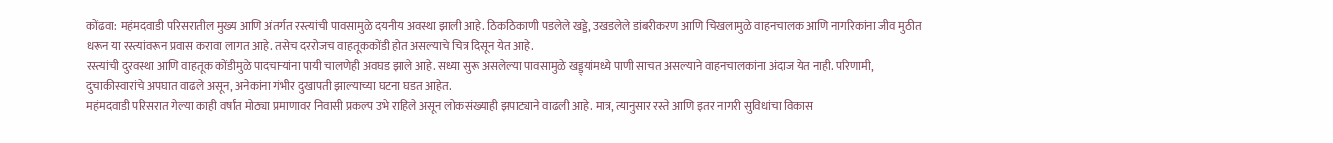कोंढवा: महंमदवाडी परिसरातील मुख्य आणि अंतर्गत रस्त्यांची पावसामुळे दयनीय अवस्था झाली आहे. ठिकठिकाणी पडलेले खड्डे, उखडलेले डांबरीकरण आणि चिखलामुळे वाहनचालक आणि नागरिकांना जीव मुठीत धरून या रस्त्यांवरून प्रवास करावा लागत आहे. तसेच दररोजच वाहतूककोंडी होत असल्याचे चित्र दिसून येत आहे.
रस्त्यांची दुरवस्था आणि वाहतूक कोंडीमुळे पादचाऱ्यांना पायी चालणेही अवघड झाले आहे. सध्या सुरू असलेल्या पावसामुळे खड्ड्यांमध्ये पाणी साचत असल्याने वाहनचालकांना अंदाज येत नाही. परिणामी, दुचाकीस्वारांचे अपघात वाढले असून, अनेकांना गंभीर दुखापती झाल्याच्या घटना घडत आहेत.
महंमदवाडी परिसरात गेल्या काही वर्षांत मोठ्या प्रमाणावर निवासी प्रकल्प उभे राहिले असून लोकसंख्याही झपाट्याने वाढली आहे. मात्र, त्यानुसार रस्ते आणि इतर नागरी सुविधांचा विकास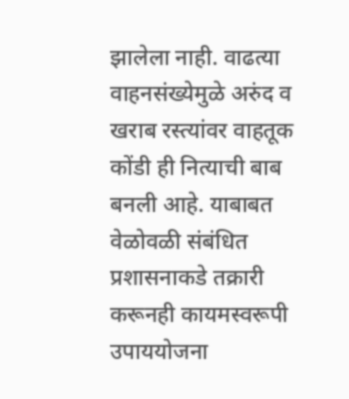झालेला नाही. वाढत्या वाहनसंख्येमुळे अरुंद व खराब रस्त्यांवर वाहतूक कोंडी ही नित्याची बाब बनली आहे. याबाबत वेळोवळी संबंधित प्रशासनाकडे तक्रारी करूनही कायमस्वरूपी उपाययोजना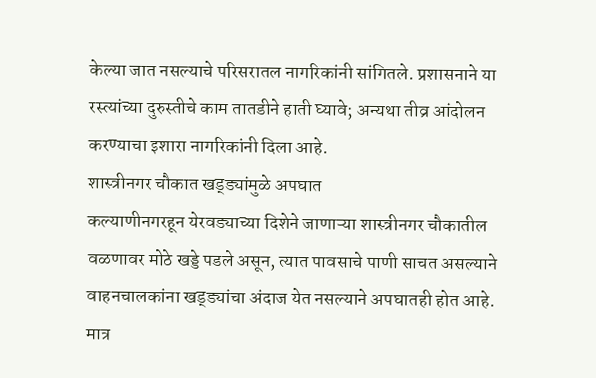केल्या जात नसल्याचे परिसरातल नागरिकांनी सांगितले. प्रशासनाने या रस्त्यांच्या दुरुस्तीचे काम तातडीने हाती घ्यावे; अन्यथा तीव्र आंदोलन करण्याचा इशारा नागरिकांनी दिला आहे.
शास्त्रीनगर चौकात खड्ड्यांमुळे अपघात
कल्याणीनगरहून येरवड्याच्या दिशेने जाणाऱ्या शास्त्रीनगर चौकातील वळणावर मोठे खड्डे पडले असून, त्यात पावसाचे पाणी साचत असल्याने वाहनचालकांना खड्ड्यांचा अंदाज येत नसल्याने अपघातही होत आहे. मात्र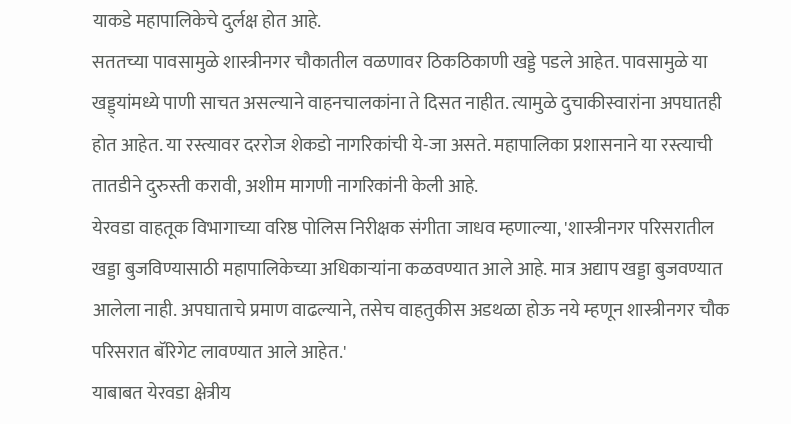याकडे महापालिकेचे दुर्लक्ष होत आहे.
सततच्या पावसामुळे शास्त्रीनगर चौकातील वळणावर ठिकठिकाणी खड्डे पडले आहेत. पावसामुळे या खड्ड्यांमध्ये पाणी साचत असल्याने वाहनचालकांना ते दिसत नाहीत. त्यामुळे दुचाकीस्वारांना अपघातही होत आहेत. या रस्त्यावर दररोज शेकडो नागरिकांची ये-जा असते. महापालिका प्रशासनाने या रस्त्याची तातडीने दुरुस्ती करावी, अशीम मागणी नागरिकांनी केली आहे.
येरवडा वाहतूक विभागाच्या वरिष्ठ पोलिस निरीक्षक संगीता जाधव म्हणाल्या, 'शास्त्रीनगर परिसरातील खड्डा बुजविण्यासाठी महापालिकेच्या अधिकाऱ्यांना कळवण्यात आले आहे. मात्र अद्याप खड्डा बुजवण्यात आलेला नाही. अपघाताचे प्रमाण वाढल्याने, तसेच वाहतुकीस अडथळा होऊ नये म्हणून शास्त्रीनगर चौक परिसरात बॅरिगेट लावण्यात आले आहेत.'
याबाबत येरवडा क्षेत्रीय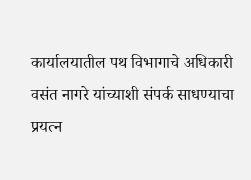कार्यालयातील पथ विभागाचे अधिकारी वसंत नागरे यांच्याशी संपर्क साधण्याचा प्रयत्न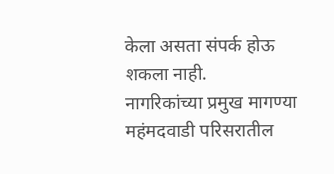केला असता संपर्क होऊ शकला नाही.
नागरिकांच्या प्रमुख मागण्या
महंमदवाडी परिसरातील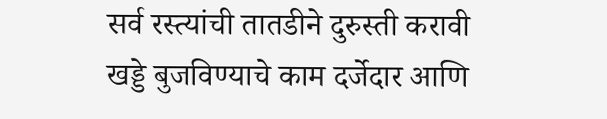सर्व रस्त्यांची तातडीने दुरुस्ती करावी
खड्डे बुजविण्याचे काम दर्जेदार आणि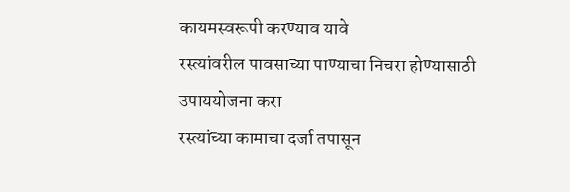कायमस्वरूपी करण्याव यावे
रस्त्यांवरील पावसाच्या पाण्याचा निचरा होण्यासाठी उपाययोजना करा
रस्त्यांच्या कामाचा दर्जा तपासून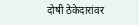दोषी ठेकेदारांवर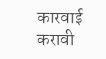कारवाई करावी